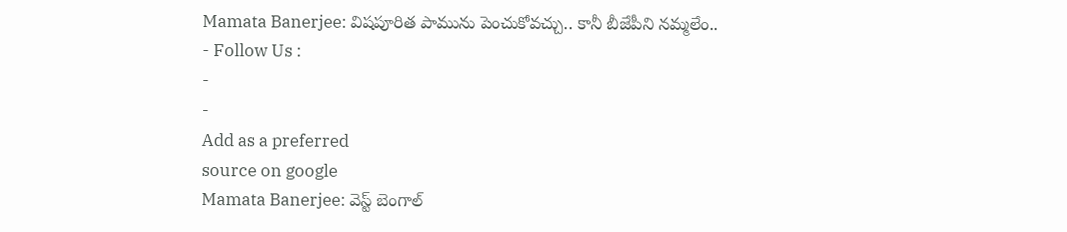Mamata Banerjee: విషపూరిత పామును పెంచుకోవచ్చు.. కానీ బీజేపీని నమ్మలేం..
- Follow Us :
-
-
Add as a preferred
source on google
Mamata Banerjee: వెస్ట్ బెంగాల్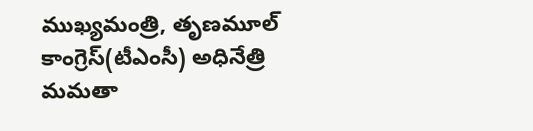ముఖ్యమంత్రి, తృణమూల్ కాంగ్రెస్(టీఎంసీ) అధినేత్రి మమతా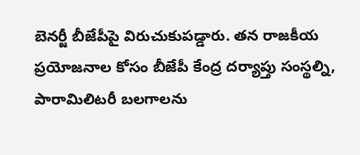బెనర్జీ బీజేపీపై విరుచుకుపడ్డారు. తన రాజకీయ ప్రయోజనాల కోసం బీజేపీ కేంద్ర దర్యాప్తు సంస్థల్ని, పారామిలిటరీ బలగాలను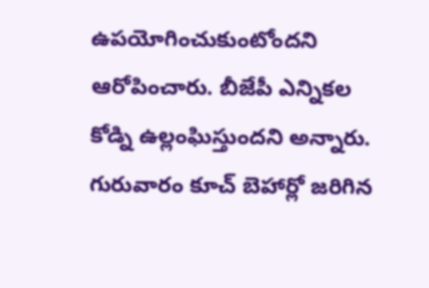ఉపయోగించుకుంటోందని ఆరోపించారు. బీజేపీ ఎన్నికల కోడ్ని ఉల్లంఘిస్తుందని అన్నారు. గురువారం కూచ్ బెహార్లో జరిగిన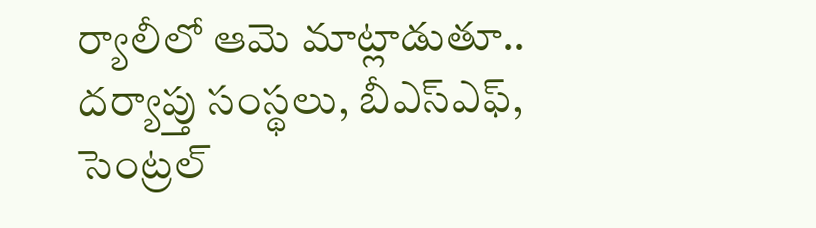ర్యాలీలో ఆమె మాట్లాడుతూ.. దర్యాప్తు సంస్థలు, బీఎస్ఎఫ్, సెంట్రల్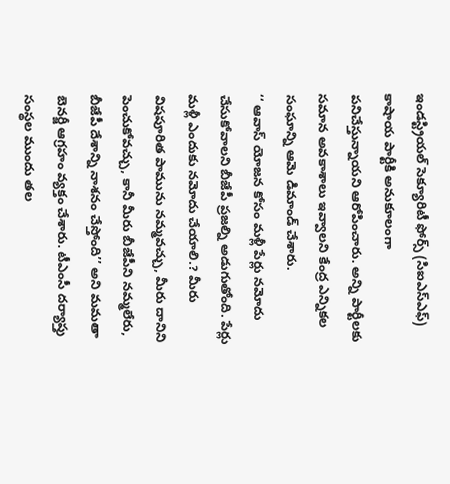ఇండస్ట్రియల్ సెక్యూరిటీ ఫోర్స్ (సిఐఎస్ఎఫ్) కాషాయ పార్టీకి అనుకూలంగా పనిచేస్తున్నాయని ఆరోపించారు. అన్ని పార్టీలకు సమాన అవకాశాలు ఇవ్వాలని కేంద్ర ఎన్నికల సంఘాన్ని ఆమె డిమాండ్ చేశారు.
‘‘ ఆవాస్ యోజన కోసం మళ్లీ పేర్లు నమోదు చేసుకోవాలని బీజేపీ ప్రజల్ని అడుగుతోంది. పేర్లు మళ్లీ ఎందుకు నమోదు చేయాలి.? మీరు విషపూరిత పామును నమ్మవచ్చు, మీరు దానిని పెంచుకోవచ్చు, కానీ మీరు బీజేపీని నమ్మలేరు, బీజేపీ దేశాన్ని నాశనం చేస్తోంది’’ అని మమతా బెనర్జీ ఆగ్రహం వ్యక్తం చేశారు. టీఎంసీ దర్యాప్తు సంస్థల ముందు తల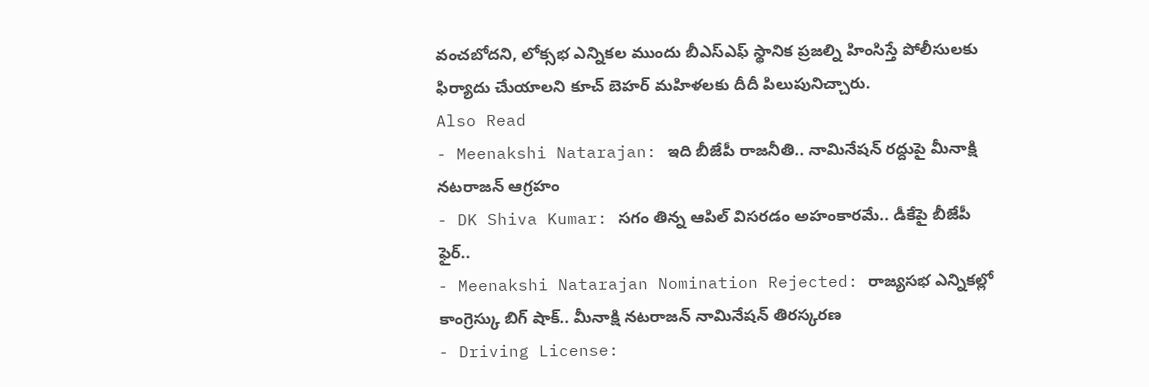వంచబోదని, లోక్సభ ఎన్నికల ముందు బీఎస్ఎఫ్ స్థానిక ప్రజల్ని హింసిస్తే పోలీసులకు ఫిర్యాదు చేుయాలని కూచ్ బెహర్ మహిళలకు దీదీ పిలుపునిచ్చారు.
Also Read
- Meenakshi Natarajan: ఇది బీజేపీ రాజనీతి.. నామినేషన్ రద్దుపై మీనాక్షి నటరాజన్ ఆగ్రహం
- DK Shiva Kumar: సగం తిన్న ఆపిల్ విసరడం అహంకారమే.. డీకేపై బీజేపీ ఫైర్..
- Meenakshi Natarajan Nomination Rejected: రాజ్యసభ ఎన్నికల్లో కాంగ్రెస్కు బిగ్ షాక్.. మీనాక్షి నటరాజన్ నామినేషన్ తిరస్కరణ
- Driving License: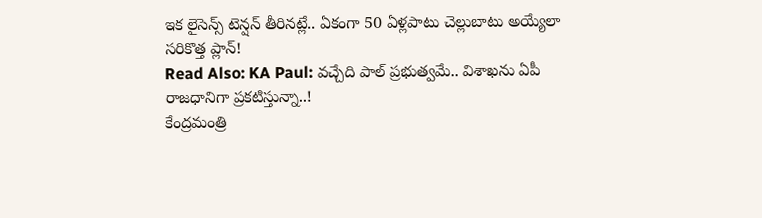ఇక లైసెన్స్ టెన్షన్ తీరినట్లే.. ఏకంగా 50 ఏళ్లపాటు చెల్లుబాటు అయ్యేలా సరికొత్త ప్లాన్!
Read Also: KA Paul: వచ్చేది పాల్ ప్రభుత్వమే.. విశాఖను ఏపీ రాజధానిగా ప్రకటిస్తున్నా..!
కేంద్రమంత్రి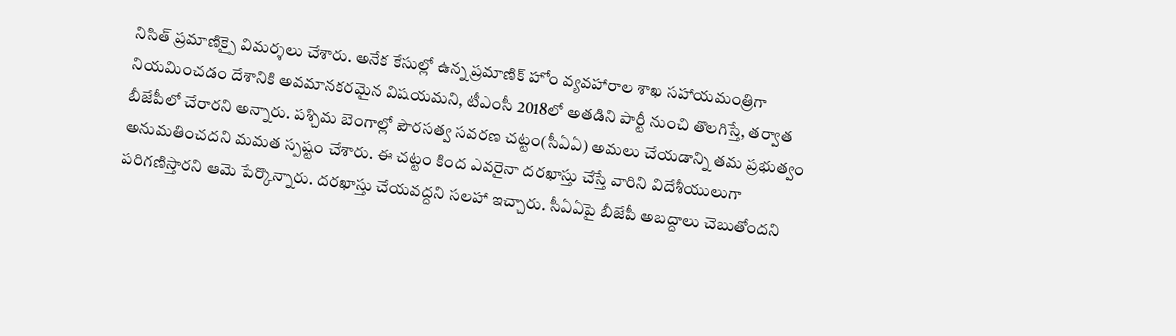నిసిత్ ప్రమాణిక్పై విమర్శలు చేశారు. అనేక కేసుల్లో ఉన్న ప్రమాణిక్ హోం వ్యవహారాల శాఖ సహాయమంత్రిగా నియమించడం దేశానికి అవమానకరమైన విషయమని, టీఎంసీ 2018లో అతడిని పార్టీ నుంచి తొలగిస్తే, తర్వాత బీజేపీలో చేరారని అన్నారు. పశ్చిమ బెంగాల్లో పౌరసత్వ సవరణ చట్టం(సీఏఏ) అమలు చేయడాన్ని తమ ప్రభుత్వం అనుమతించదని మమత స్పష్టం చేశారు. ఈ చట్టం కింద ఎవరైనా దరఖాస్తు చేస్తే వారిని విదేశీయులుగా పరిగణిస్తారని ఆమె పేర్కొన్నారు. దరఖాస్తు చేయవద్దని సలహా ఇచ్చారు. సీఏఏపై బీజేపీ అబద్దాలు చెబుతోందని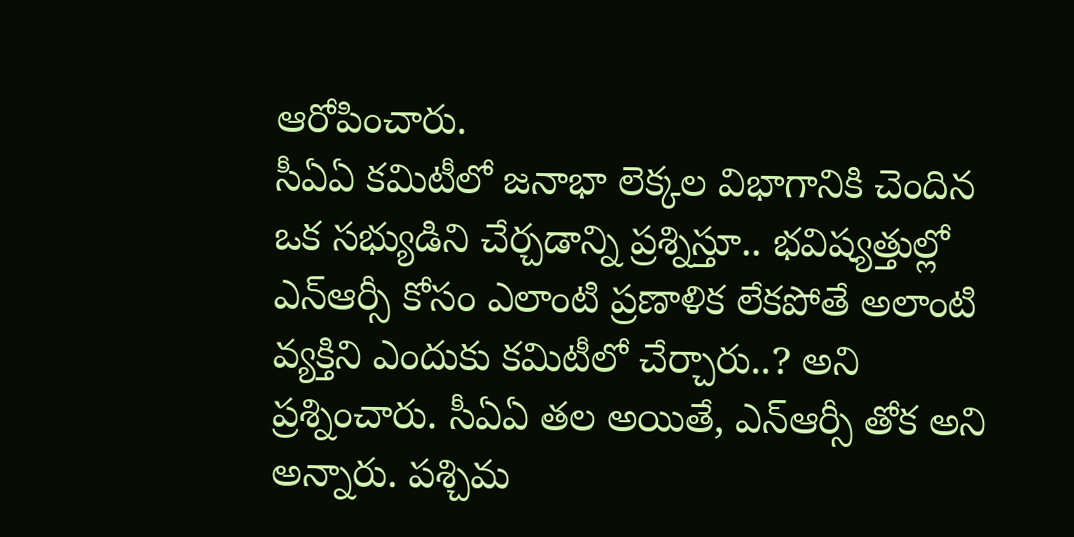ఆరోపించారు.
సీఏఏ కమిటీలో జనాభా లెక్కల విభాగానికి చెందిన ఒక సభ్యుడిని చేర్చడాన్ని ప్రశ్నిస్తూ.. భవిష్యత్తుల్లో ఎన్ఆర్సీ కోసం ఎలాంటి ప్రణాళిక లేకపోతే అలాంటి వ్యక్తిని ఎందుకు కమిటీలో చేర్చారు..? అని ప్రశ్నించారు. సీఏఏ తల అయితే, ఎన్ఆర్సీ తోక అని అన్నారు. పశ్చిమ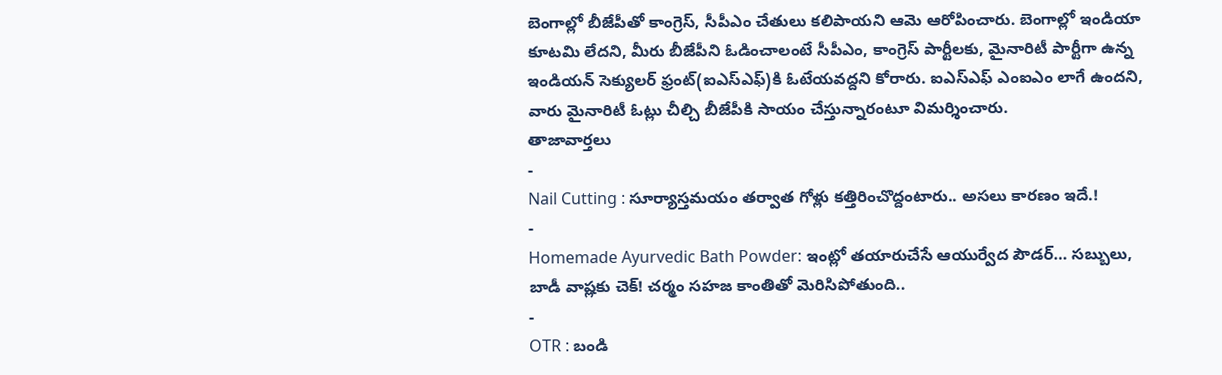బెంగాల్లో బీజేపీతో కాంగ్రెస్, సీపీఎం చేతులు కలిపాయని ఆమె ఆరోపించారు. బెంగాల్లో ఇండియా కూటమి లేదని, మీరు బీజేపీని ఓడించాలంటే సీపీఎం, కాంగ్రెస్ పార్టీలకు, మైనారిటీ పార్టీగా ఉన్న ఇండియన్ సెక్యులర్ ఫ్రంట్(ఐఎస్ఎఫ్)కి ఓటేయవద్దని కోరారు. ఐఎస్ఎఫ్ ఎంఐఎం లాగే ఉందని, వారు మైనారిటీ ఓట్లు చీల్చి బీజేపీకి సాయం చేస్తున్నారంటూ విమర్శించారు.
తాజావార్తలు
-
Nail Cutting : సూర్యాస్తమయం తర్వాత గోళ్లు కత్తిరించొద్దంటారు.. అసలు కారణం ఇదే.!
-
Homemade Ayurvedic Bath Powder: ఇంట్లో తయారుచేసే ఆయుర్వేద పౌడర్… సబ్బులు, బాడీ వాష్లకు చెక్! చర్మం సహజ కాంతితో మెరిసిపోతుంది..
-
OTR : బండి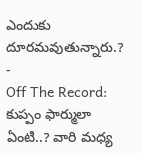ఎందుకు దూరమవుతున్నారు.?
-
Off The Record: కుప్పం ఫార్ములా ఏంటి..? వారి మధ్య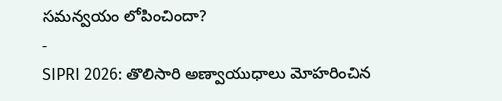సమన్వయం లోపించిందా?
-
SIPRI 2026: తొలిసారి అణ్వాయుధాలు మోహరించిన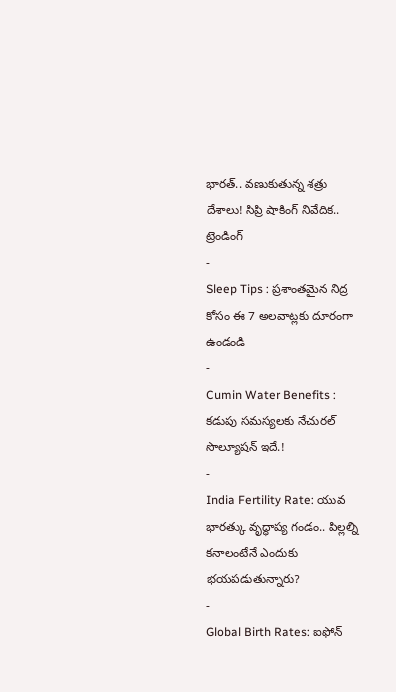భారత్.. వణుకుతున్న శత్రు దేశాలు! సిప్రి షాకింగ్ నివేదిక..
ట్రెండింగ్
-
Sleep Tips : ప్రశాంతమైన నిద్ర కోసం ఈ 7 అలవాట్లకు దూరంగా ఉండండి
-
Cumin Water Benefits : కడుపు సమస్యలకు నేచురల్ సొల్యూషన్ ఇదే.!
-
India Fertility Rate: యువ భారత్కు వృద్ధాప్య గండం.. పిల్లల్ని కనాలంటేనే ఎందుకు భయపడుతున్నారు?
-
Global Birth Rates: ఐఫోన్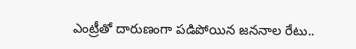ఎంట్రీతో దారుణంగా పడిపోయిన జననాల రేటు..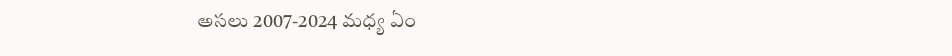అసలు 2007-2024 మధ్య ఏం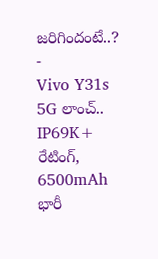జరిగిందంటే..?
-
Vivo Y31s 5G లాంచ్.. IP69K+ రేటింగ్, 6500mAh భారీ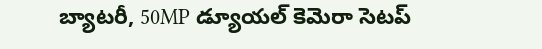బ్యాటరీ, 50MP డ్యూయల్ కెమెరా సెటప్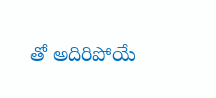తో అదిరిపోయే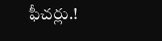ఫీచర్లు.!